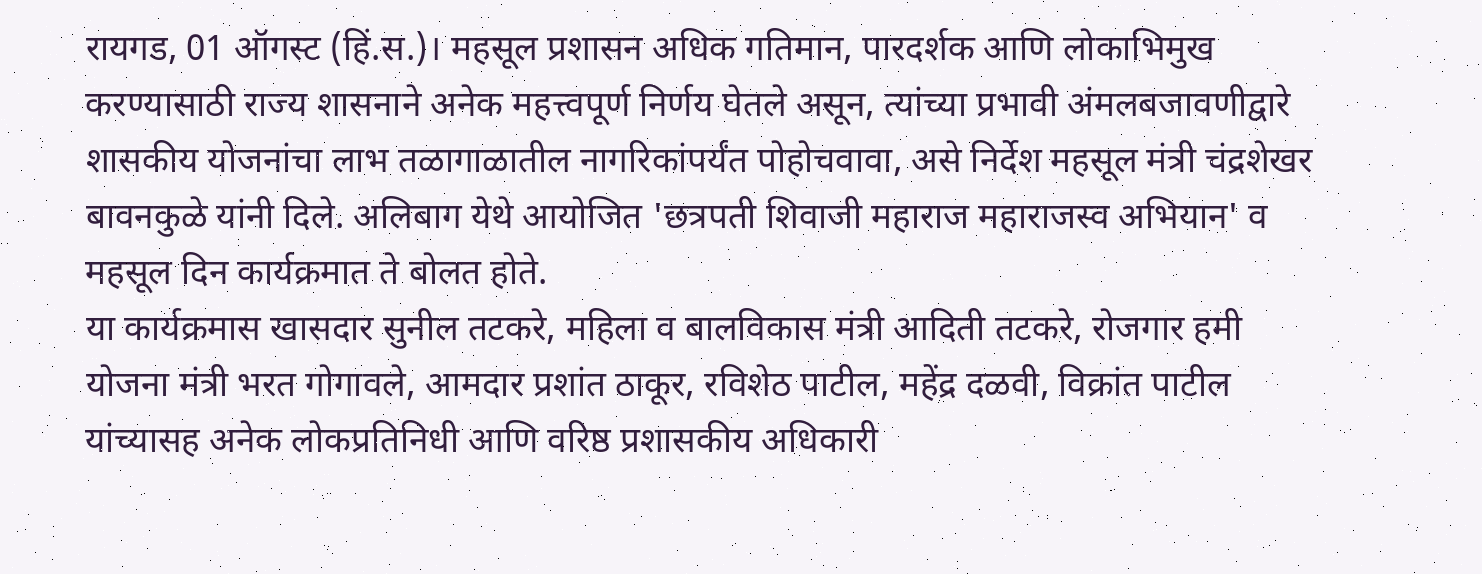रायगड, 01 ऑगस्ट (हिं.स.)। महसूल प्रशासन अधिक गतिमान, पारदर्शक आणि लोकाभिमुख करण्यासाठी राज्य शासनाने अनेक महत्त्वपूर्ण निर्णय घेतले असून, त्यांच्या प्रभावी अंमलबजावणीद्वारे शासकीय योजनांचा लाभ तळागाळातील नागरिकांपर्यंत पोहोचवावा, असे निर्देश महसूल मंत्री चंद्रशेखर बावनकुळे यांनी दिले. अलिबाग येथे आयोजित 'छत्रपती शिवाजी महाराज महाराजस्व अभियान' व महसूल दिन कार्यक्रमात ते बोलत होते.
या कार्यक्रमास खासदार सुनील तटकरे, महिला व बालविकास मंत्री आदिती तटकरे, रोजगार हमी योजना मंत्री भरत गोगावले, आमदार प्रशांत ठाकूर, रविशेठ पाटील, महेंद्र दळवी, विक्रांत पाटील यांच्यासह अनेक लोकप्रतिनिधी आणि वरिष्ठ प्रशासकीय अधिकारी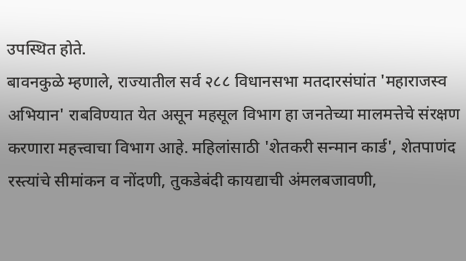उपस्थित होते.
बावनकुळे म्हणाले, राज्यातील सर्व २८८ विधानसभा मतदारसंघांत 'महाराजस्व अभियान' राबविण्यात येत असून महसूल विभाग हा जनतेच्या मालमत्तेचे संरक्षण करणारा महत्त्वाचा विभाग आहे. महिलांसाठी 'शेतकरी सन्मान कार्ड', शेतपाणंद रस्त्यांचे सीमांकन व नोंदणी, तुकडेबंदी कायद्याची अंमलबजावणी,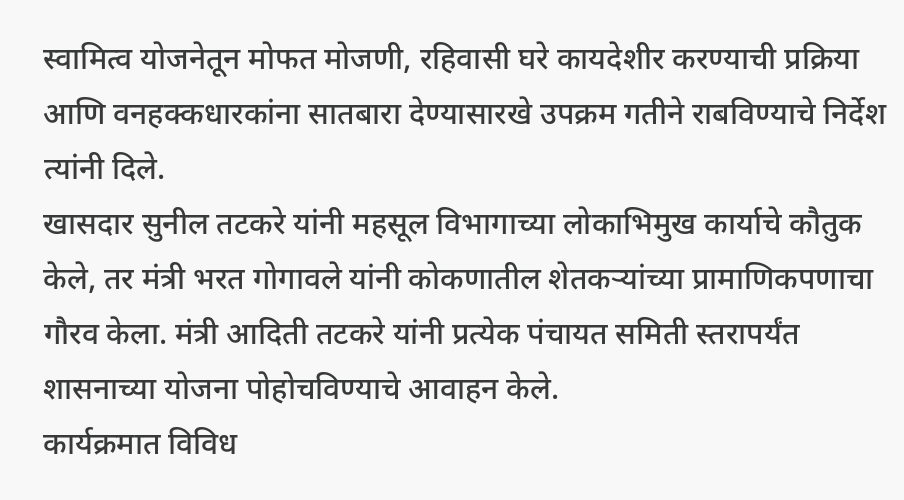स्वामित्व योजनेतून मोफत मोजणी, रहिवासी घरे कायदेशीर करण्याची प्रक्रिया आणि वनहक्कधारकांना सातबारा देण्यासारखे उपक्रम गतीने राबविण्याचे निर्देश त्यांनी दिले.
खासदार सुनील तटकरे यांनी महसूल विभागाच्या लोकाभिमुख कार्याचे कौतुक केले, तर मंत्री भरत गोगावले यांनी कोकणातील शेतकऱ्यांच्या प्रामाणिकपणाचा गौरव केला. मंत्री आदिती तटकरे यांनी प्रत्येक पंचायत समिती स्तरापर्यंत शासनाच्या योजना पोहोचविण्याचे आवाहन केले.
कार्यक्रमात विविध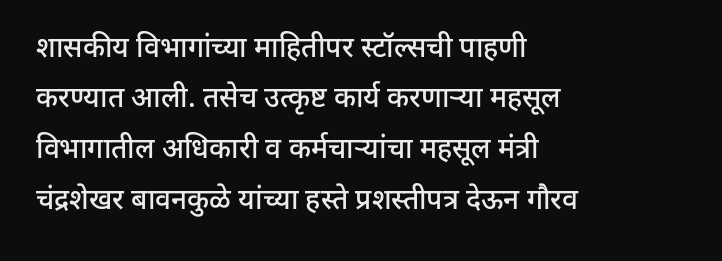शासकीय विभागांच्या माहितीपर स्टॉल्सची पाहणी करण्यात आली. तसेच उत्कृष्ट कार्य करणाऱ्या महसूल विभागातील अधिकारी व कर्मचाऱ्यांचा महसूल मंत्री चंद्रशेखर बावनकुळे यांच्या हस्ते प्रशस्तीपत्र देऊन गौरव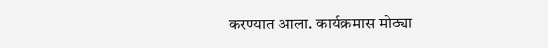करण्यात आला. कार्यक्रमास मोठ्या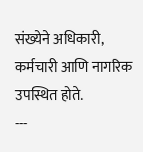संख्येने अधिकारी, कर्मचारी आणि नागरिक उपस्थित होते.
---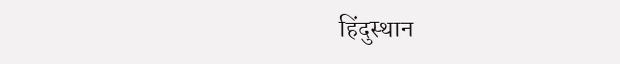हिंदुस्थान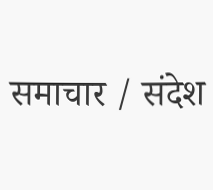समाचार / संदेश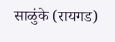साळुंके (रायगड)